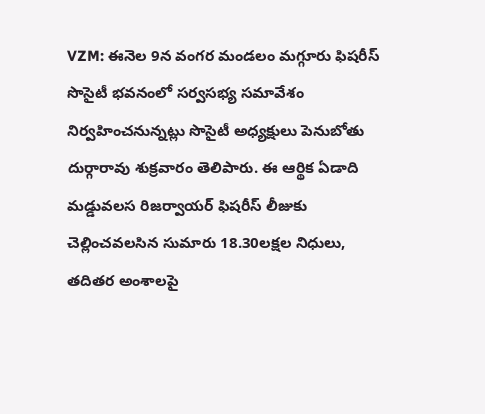VZM: ఈనెల 9న వంగర మండలం మగ్గూరు ఫిషరీస్ సొసైటీ భవనంలో సర్వసభ్య సమావేశం నిర్వహించనున్నట్లు సొసైటీ అధ్యక్షులు పెనుబోతు దుర్గారావు శుక్రవారం తెలిపారు. ఈ ఆర్థిక ఏడాది మడ్డువలస రిజర్వాయర్ ఫిషరీస్ లీజుకు చెల్లించవలసిన సుమారు 18.30లక్షల నిధులు, తదితర అంశాలపై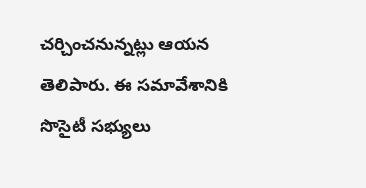చర్చించనున్నట్లు ఆయన తెలిపారు. ఈ సమావేశానికి సొసైటీ సభ్యులు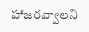హాజరవ్వాలని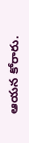ఆయన కోరారు.